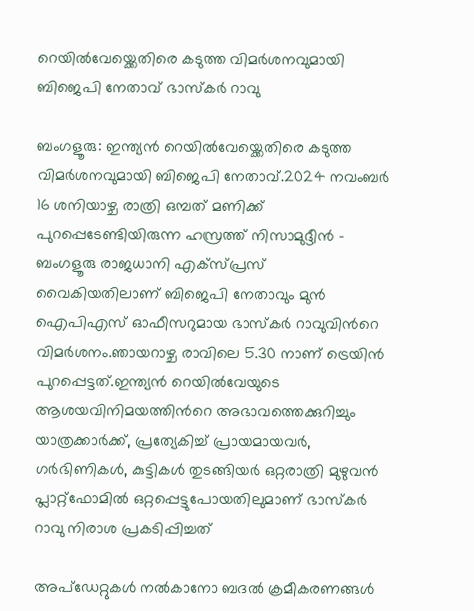റെയില്‍വേയ്ക്കെതിരെ കടുത്ത വിമര്‍ശനവുമായി ബിജെപി നേതാവ് ഭാസ്കര്‍ റാവു

ബംഗളൂരു: ഇന്ത്യൻ റെയില്‍വേയ്ക്കെതിരെ കടുത്ത വിമര്‍ശനവുമായി ബിജെപി നേതാവ്.2024 നവംബർ 16 ശനിയാഴ്ച രാത്രി ഒമ്പത് മണിക്ക് പുറപ്പെടേണ്ടിയിരുന്ന ഹസ്രത്ത് നിസാമുദ്ദീൻ – ബംഗളൂരു രാജധാനി എക്സ്പ്രസ് വൈകിയതിലാണ് ബിജെപി നേതാവും മുൻ ഐപിഎസ് ഓഫീസറുമായ ഭാസ്കര്‍ റാവുവിന്‍റെ വിമര്‍ശനം.ഞായറാഴ്ച രാവിലെ 5.30 നാണ് ട്രെയിൻ പുറപ്പെട്ടത്.ഇന്ത്യൻ റെയില്‍വേയുടെ ആശയവിനിമയത്തിന്‍റെ അഭാവത്തെക്കുറിച്ചും യാത്രക്കാർക്ക്, പ്രത്യേകിച്ച്‌ പ്രായമായവർ, ഗർഭിണികള്‍, കുട്ടികള്‍ തുടങ്ങിയര്‍ ഒറ്റരാത്രി മുഴുവൻ പ്ലാറ്റ്‌ഫോമില്‍ ഒറ്റപ്പെട്ടുപോയതിലുമാണ് ഭാസ്കര്‍ റാവു നിരാശ പ്രകടിപ്പിച്ചത്

അപ്‌ഡേറ്റുകള്‍ നല്‍കാനോ ബദല്‍ ക്രമീകരണങ്ങള്‍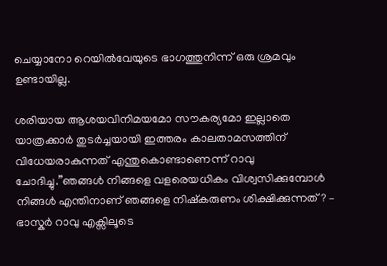ചെയ്യാനോ റെയില്‍വേയുടെ ഭാഗത്തുനിന്ന് ഒരു ശ്രമവും ഉണ്ടായില്ല.

ശരിയായ ആശയവിനിമയമോ സൗകര്യമോ ഇല്ലാതെ യാത്രക്കാർ തുടർച്ചയായി ഇത്തരം കാലതാമസത്തിന് വിധേയരാകുന്നത് എന്തുകൊണ്ടാണെന്ന് റാവു ചോദിച്ചു.”ഞങ്ങള്‍ നിങ്ങളെ വളരെയധികം വിശ്വസിക്കുമ്പോള്‍ നിങ്ങള്‍ എന്തിനാണ് ഞങ്ങളെ നിഷ്കരുണം ശിക്ഷിക്കുന്നത്? – ഭാസ്കര്‍ റാവു എക്സിലൂടെ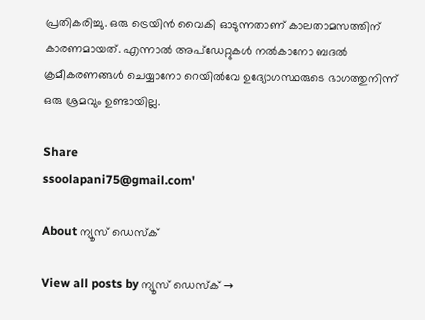പ്രതികരിച്ചു. ഒരു ട്രെയിൻ വൈകി ഓടുന്നതാണ് കാലതാമസത്തിന് കാരണമായത്. എന്നാല്‍ അപ്‌ഡേറ്റുകള്‍ നല്‍കാനോ ബദല്‍ ക്രമീകരണങ്ങള്‍ ചെയ്യാനോ റെയില്‍വേ ഉദ്യോഗസ്ഥരുടെ ഭാഗത്തുനിന്ന് ഒരു ശ്രമവും ഉണ്ടായില്ല.

Share
ssoolapani75@gmail.com'

About ന്യൂസ് ഡെസ്ക്

View all posts by ന്യൂസ് ഡെസ്ക് →